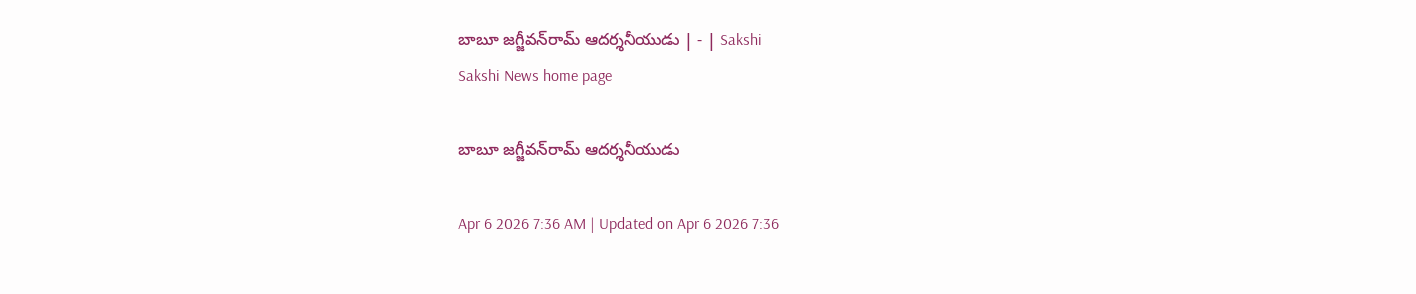బాబూ జగ్జీవన్‌రామ్‌ ఆదర్శనీయుడు | - | Sakshi
Sakshi News home page

బాబూ జగ్జీవన్‌రామ్‌ ఆదర్శనీయుడు

Apr 6 2026 7:36 AM | Updated on Apr 6 2026 7:36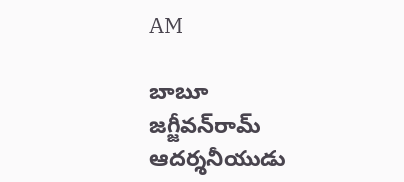AM

బాబూ జగ్జీవన్‌రామ్‌ ఆదర్శనీయుడు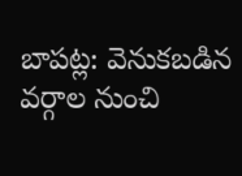బాపట్ల: వెనుకబడిన వర్గాల నుంచి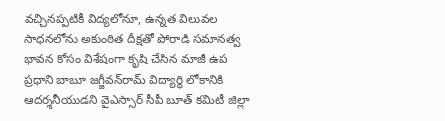వచ్చినప్పటికీ విద్యలోనూ, ఉన్నత విలువల సాధనలోను అకుంఠిత దీక్షతో పోరాడి సమానత్వ భావన కోసం విశేషంగా కృషి చేసిన మాజీ ఉప ప్రధాని బాబూ జగ్జీవన్‌రామ్‌ విద్యార్థి లోకానికి ఆదర్శనీయుడని వైఎస్సార్‌ సీపీ బూత్‌ కమిటీ జిల్లా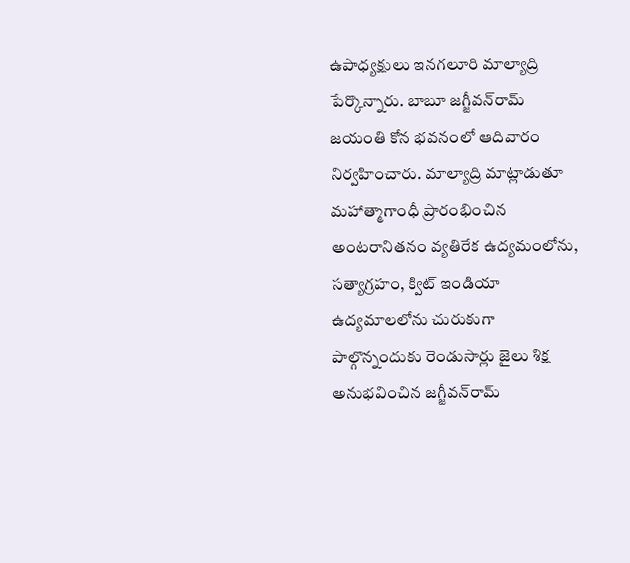ఉపాధ్యక్షులు ఇనగలూరి మాల్యాద్రి పేర్కొన్నారు. బాబూ జగ్జీవన్‌రామ్‌ జయంతి కోన భవనంలో ఆదివారం నిర్వహించారు. మాల్యాద్రి మాట్లాడుతూ మహాత్మాగాంధీ ప్రారంభించిన అంటరానితనం వ్యతిరేక ఉద్యమంలోను, సత్యాగ్రహం, క్విట్‌ ఇండియా ఉద్యమాలలోను చురుకుగా పాల్గొన్నందుకు రెండుసార్లు జైలు శిక్ష అనుభవించిన జగ్జీవన్‌రామ్‌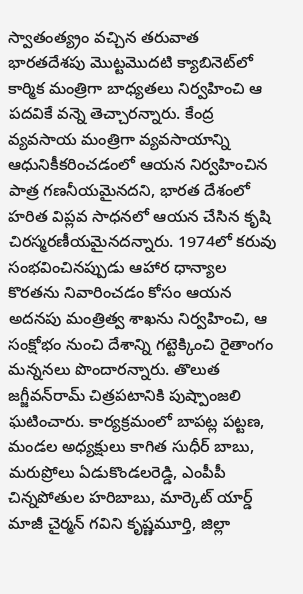స్వాతంత్య్రం వచ్చిన తరువాత భారతదేశపు మొట్టమొదటి క్యాబినెట్‌లో కార్మిక మంత్రిగా బాధ్యతలు నిర్వహించి ఆ పదవికే వన్నె తెచ్చారన్నారు. కేంద్ర వ్యవసాయ మంత్రిగా వ్యవసాయాన్ని ఆధునికీకరించడంలో ఆయన నిర్వహించిన పాత్ర గణనీయమైనదని, భారత దేశంలో హరిత విప్లవ సాధనలో ఆయన చేసిన కృషి చిరస్మరణీయమైనదన్నారు. 1974లో కరువు సంభవించినప్పుడు ఆహార ధాన్యాల కొరతను నివారించడం కోసం ఆయన అదనపు మంత్రిత్వ శాఖను నిర్వహించి, ఆ సంక్షోభం నుంచి దేశాన్ని గట్టెక్కించి రైతాంగం మన్ననలు పొందారన్నారు. తొలుత జగ్జీవన్‌రామ్‌ చిత్రపటానికి పుష్పాంజలి ఘటించారు. కార్యక్రమంలో బాపట్ల పట్టణ, మండల అధ్యక్షులు కాగిత సుధీర్‌ బాబు, మరుప్రోలు ఏడుకొండలరెడ్డి, ఎంపీపీ చిన్నపోతుల హరిబాబు, మార్కెట్‌ యార్డ్‌ మాజీ చైర్మన్‌ గవిని కృష్ణమూర్తి, జిల్లా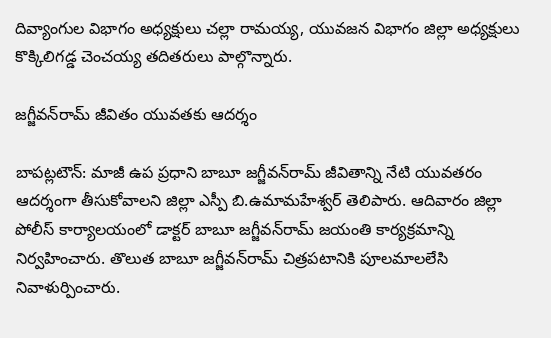దివ్యాంగుల విభాగం అధ్యక్షులు చల్లా రామయ్య, యువజన విభాగం జిల్లా అధ్యక్షులు కొక్కిలిగడ్డ చెంచయ్య తదితరులు పాల్గొన్నారు.

జగ్జీవన్‌రామ్‌ జీవితం యువతకు ఆదర్శం

బాపట్లటౌన్‌: మాజీ ఉప ప్రధాని బాబూ జగ్జీవన్‌రామ్‌ జీవితాన్ని నేటి యువతరం ఆదర్శంగా తీసుకోవాలని జిల్లా ఎస్పీ బి.ఉమామహేశ్వర్‌ తెలిపారు. ఆదివారం జిల్లా పోలీస్‌ కార్యాలయంలో డాక్టర్‌ బాబూ జగ్జీవన్‌రామ్‌ జయంతి కార్యక్రమాన్ని నిర్వహించారు. తొలుత బాబూ జగ్జీవన్‌రామ్‌ చిత్రపటానికి పూలమాలలేసి నివాళుర్పించారు.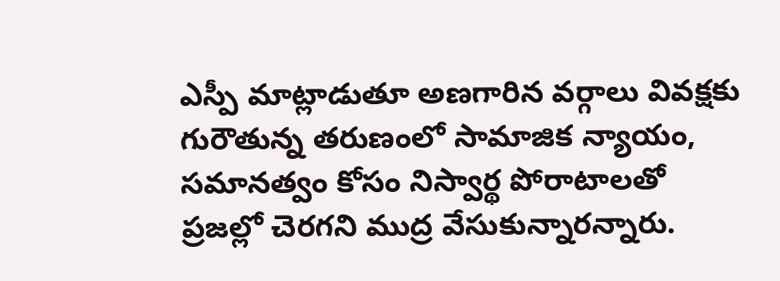ఎస్పీ మాట్లాడుతూ అణగారిన వర్గాలు వివక్షకు గురౌతున్న తరుణంలో సామాజిక న్యాయం, సమానత్వం కోసం నిస్వార్థ పోరాటాలతో ప్రజల్లో చెరగని ముద్ర వేసుకున్నారన్నారు.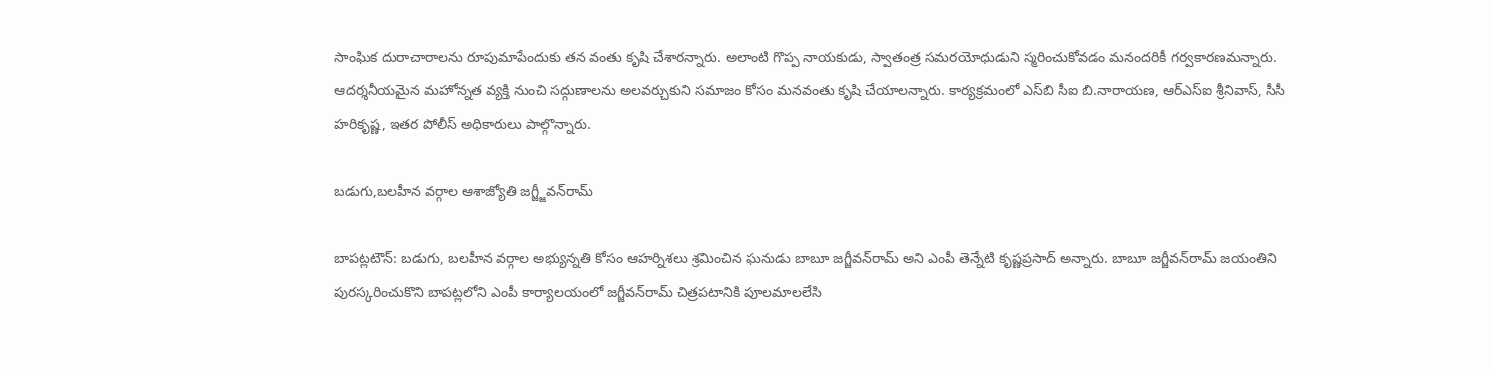సాంఘిక దురాచారాలను రూపుమాపేందుకు తన వంతు కృషి చేశారన్నారు. అలాంటి గొప్ప నాయకుడు, స్వాతంత్ర సమరయోధుడుని స్మరించుకోవడం మనందరికీ గర్వకారణమన్నారు. ఆదర్శనీయమైన మహోన్నత వ్యక్తి నుంచి సద్గుణాలను అలవర్చుకుని సమాజం కోసం మనవంతు కృషి చేయాలన్నారు. కార్యక్రమంలో ఎస్‌బి సీఐ బి.నారాయణ, ఆర్‌ఎస్‌ఐ శ్రీనివాస్‌, సీసీ హరికృష్ణ, ఇతర పోలీస్‌ అధికారులు పాల్గొన్నారు.

బడుగు,బలహీన వర్గాల ఆశాజ్యోతి జగ్జ్జీవన్‌రామ్‌

బాపట్లటౌన్‌: బడుగు, బలహీన వర్గాల అభ్యున్నతి కోసం ఆహర్నిశలు శ్రమించిన ఘనుడు బాబూ జగ్జీవన్‌రామ్‌ అని ఎంపీ తెన్నేటి కృష్ణప్రసాద్‌ అన్నారు. బాబూ జగ్జీవన్‌రామ్‌ జయంతిని పురస్కరించుకొని బాపట్లలోని ఎంపీ కార్యాలయంలో జగ్జీవన్‌రామ్‌ చిత్రపటానికి పూలమాలలేసి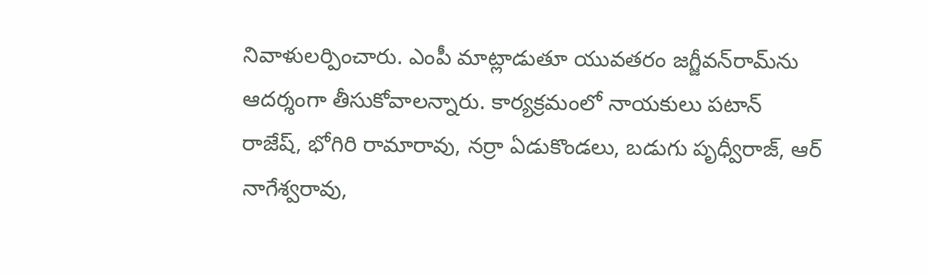నివాళులర్పించారు. ఎంపీ మాట్లాడుతూ యువతరం జగ్జీవన్‌రామ్‌ను ఆదర్శంగా తీసుకోవాలన్నారు. కార్యక్రమంలో నాయకులు పటాన్‌ రాజేష్‌, భోగిరి రామారావు, నర్రా ఏడుకొండలు, బడుగు పృధ్వీరాజ్‌, ఆర్‌ నాగేశ్వరావు,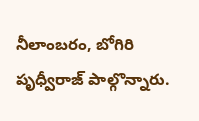నీలాంబరం, బోగిరి పృధ్వీరాజ్‌ పాల్గొన్నారు.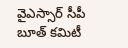వైఎస్సార్‌ సీపీ బూత్‌ కమిటీ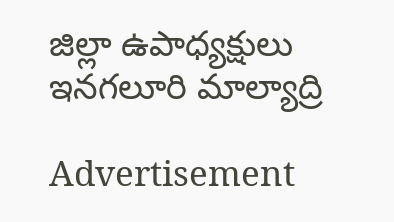జిల్లా ఉపాధ్యక్షులు ఇనగలూరి మాల్యాద్రి

Advertisement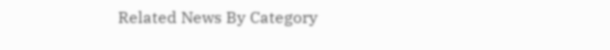Related News By Category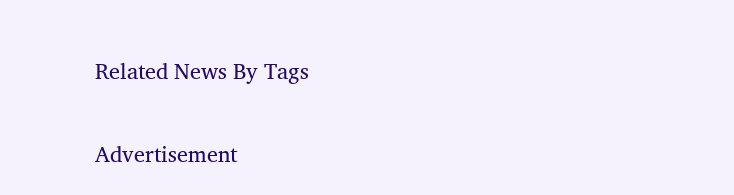Related News By Tags

Advertisement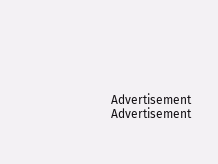Advertisement
Advertisement